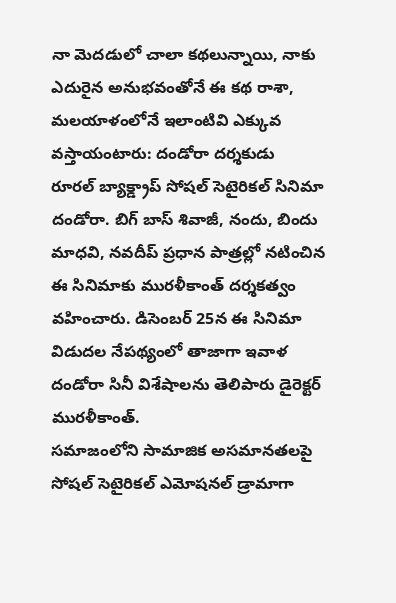నా మెదడులో చాలా కథలున్నాయి, నాకు ఎదురైన అనుభవంతోనే ఈ కథ రాశా, మలయాళంలోనే ఇలాంటివి ఎక్కువ వస్తాయంటారు: దండోరా దర్శకుడు
రూరల్ బ్యాక్డ్రాప్ సోషల్ సెటైరికల్ సినిమా దండోరా. బిగ్ బాస్ శివాజీ, నందు, బిందు మాధవి, నవదీప్ ప్రధాన పాత్రల్లో నటించిన ఈ సినిమాకు మురళీకాంత్ దర్శకత్వం వహించారు. డిసెంబర్ 25న ఈ సినిమా విడుదల నేపథ్యంలో తాజాగా ఇవాళ దండోరా సినీ విశేషాలను తెలిపారు డైరెక్టర్ మురళీకాంత్.
సమాజంలోని సామాజిక అసమానతలపై సోషల్ సెటైరికల్ ఎమోషనల్ డ్రామాగా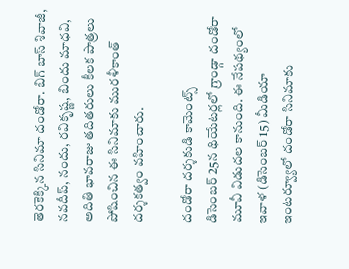తెరకెక్కిన సినిమా దండోరా. బిగ్ బాస్ శివాజీ, నవదీప్, నందు, రవికృష్ణ, బిందు మాధవి, అదితి భావరాజు తదితరులు కీలక పాత్రలు పోషించిన ఈ సినిమాకు మురళీకాంత్ దర్శకత్వం వహించారు.

దండోరా దర్శకుడి కామెంట్స్
డిసెంబర్ 25న థియేటర్లలో గ్రాండ్గా దండోరా మూవీ విడుదల కానుంది. ఈ నేపథ్యంలో ఇవాళ (డిసెంబర్ 15) మీడియా ఇంటర్వ్యూలో దండోరా సినిమాకు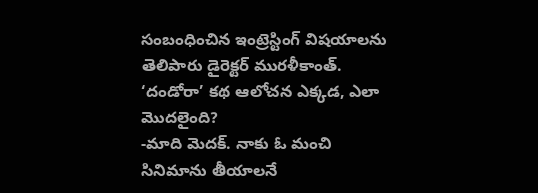సంబంధించిన ఇంట్రెస్టింగ్ విషయాలను తెలిపారు డైరెక్టర్ మురళీకాంత్.
‘దండోరా’ కథ ఆలోచన ఎక్కడ, ఎలా మొదలైంది?
-మాది మెదక్. నాకు ఓ మంచి సినిమాను తీయాలనే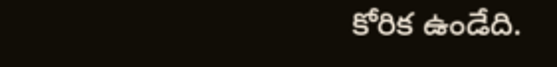కోరిక ఉండేది.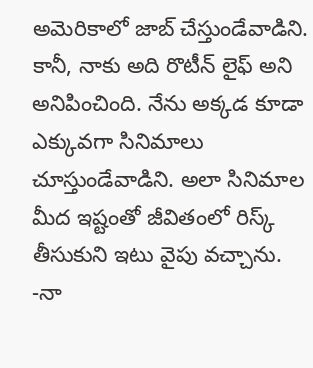అమెరికాలో జాబ్ చేస్తుండేవాడిని. కానీ, నాకు అది రొటీన్ లైఫ్ అని అనిపించింది. నేను అక్కడ కూడా ఎక్కువగా సినిమాలు చూస్తుండేవాడిని. అలా సినిమాల మీద ఇష్టంతో జీవితంలో రిస్క్ తీసుకుని ఇటు వైపు వచ్చాను.
-నా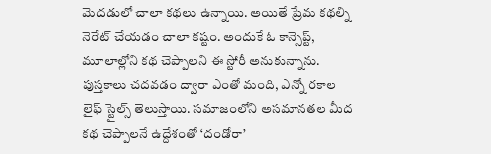మెదడులో చాలా కథలు ఉన్నాయి. అయితే ప్రేమ కథల్ని నెరేట్ చేయడం చాలా కష్టం. అందుకే ఓ కాన్సెప్ట్, మూలాల్లోని కథ చెప్పాలని ఈ స్టోరీ అనుకున్నాను. పుస్తకాలు చదవడం ద్వారా ఎంతో మంది, ఎన్నో రకాల లైఫ్ స్టైల్స్ తెలుస్తాయి. సమాజంలోని అసమానతల మీద కథ చెప్పాలనే ఉద్దేశంతో ‘దండోరా’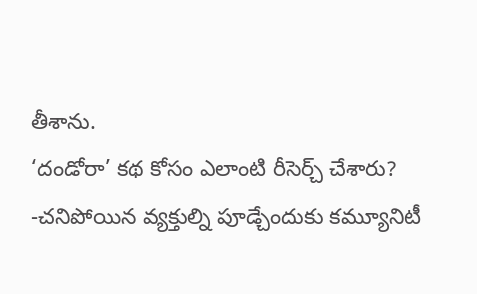తీశాను.
‘దండోరా’ కథ కోసం ఎలాంటి రీసెర్చ్ చేశారు?
-చనిపోయిన వ్యక్తుల్ని పూడ్చేందుకు కమ్యూనిటీ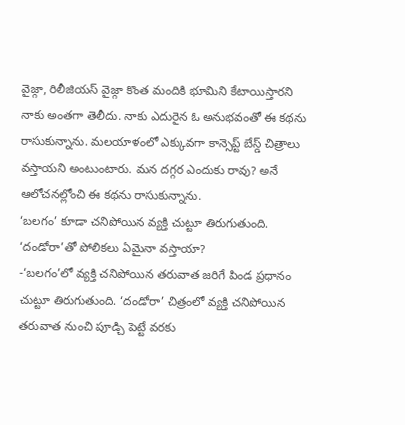వైజ్గా, రిలీజియస్ వైజ్గా కొంత మందికి భూమిని కేటాయిస్తారని నాకు అంతగా తెలీదు. నాకు ఎదురైన ఓ అనుభవంతో ఈ కథను రాసుకున్నాను. మలయాళంలో ఎక్కువగా కాన్సెప్ట్ బేస్డ్ చిత్రాలు వస్తాయని అంటుంటారు. మన దగ్గర ఎందుకు రావు? అనే ఆలోచనల్లోంచి ఈ కథను రాసుకున్నాను.
‘బలగం’ కూడా చనిపోయిన వ్యక్తి చుట్టూ తిరుగుతుంది. ‘దండోరా’తో పోలికలు ఏమైనా వస్తాయా?
-‘బలగం’లో వ్యక్తి చనిపోయిన తరువాత జరిగే పిండ ప్రధానం చుట్టూ తిరుగుతుంది. ‘దండోరా’ చిత్రంలో వ్యక్తి చనిపోయిన తరువాత నుంచి పూడ్చి పెట్టే వరకు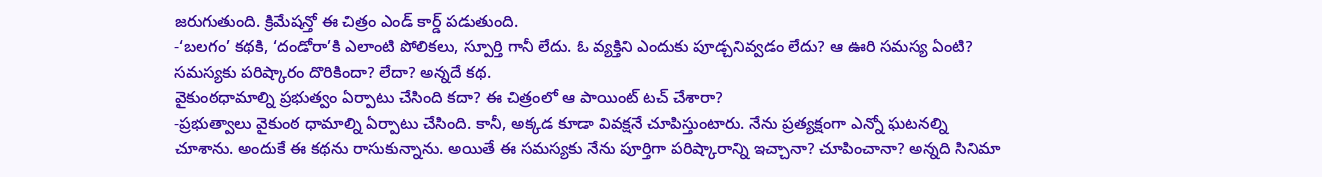జరుగుతుంది. క్రిమేషన్తో ఈ చిత్రం ఎండ్ కార్డ్ పడుతుంది.
-‘బలగం’ కథకి, ‘దండోరా’కి ఎలాంటి పోలికలు, స్పూర్తి గానీ లేదు. ఓ వ్యక్తిని ఎందుకు పూడ్చనివ్వడం లేదు? ఆ ఊరి సమస్య ఏంటి? సమస్యకు పరిష్కారం దొరికిందా? లేదా? అన్నదే కథ.
వైకుంఠధామాల్ని ప్రభుత్వం ఏర్పాటు చేసింది కదా? ఈ చిత్రంలో ఆ పాయింట్ టచ్ చేశారా?
-ప్రభుత్వాలు వైకుంఠ ధామాల్ని ఏర్పాటు చేసింది. కానీ, అక్కడ కూడా వివక్షనే చూపిస్తుంటారు. నేను ప్రత్యక్షంగా ఎన్నో ఘటనల్ని చూశాను. అందుకే ఈ కథను రాసుకున్నాను. అయితే ఈ సమస్యకు నేను పూర్తిగా పరిష్కారాన్ని ఇచ్చానా? చూపించానా? అన్నది సినిమా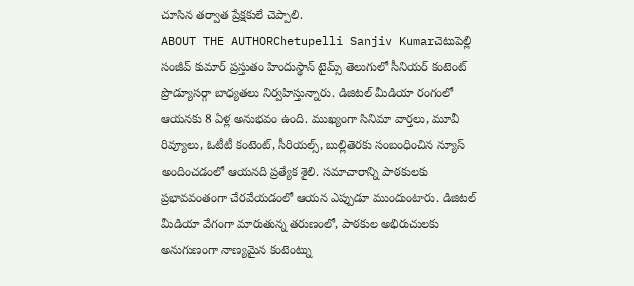చూసిన తర్వాత ప్రేక్షకులే చెప్పాలి.
ABOUT THE AUTHORChetupelli Sanjiv Kumarచెటుపెల్లి సంజీవ్ కుమార్ ప్రస్తుతం హిందుస్థాన్ టైమ్స్ తెలుగులో సీనియర్ కంటెంట్ ప్రొడ్యూసర్గా బాధ్యతలు నిర్వహిస్తున్నారు. డిజిటల్ మీడియా రంగంలో ఆయనకు 8 ఏళ్ల అనుభవం ఉంది. ముఖ్యంగా సినిమా వార్తలు, మూవీ రివ్యూలు, ఓటీటీ కంటెంట్, సీరియల్స్, బుల్లితెరకు సంబంధించిన న్యూస్ అందించడంలో ఆయనది ప్రత్యేక శైలి. సమాచారాన్ని పాఠకులకు ప్రభావవంతంగా చేరవేయడంలో ఆయన ఎప్పుడూ ముందుంటారు. డిజిటల్ మీడియా వేగంగా మారుతున్న తరుణంలో, పాఠకుల అభిరుచులకు అనుగుణంగా నాణ్యమైన కంటెంట్ను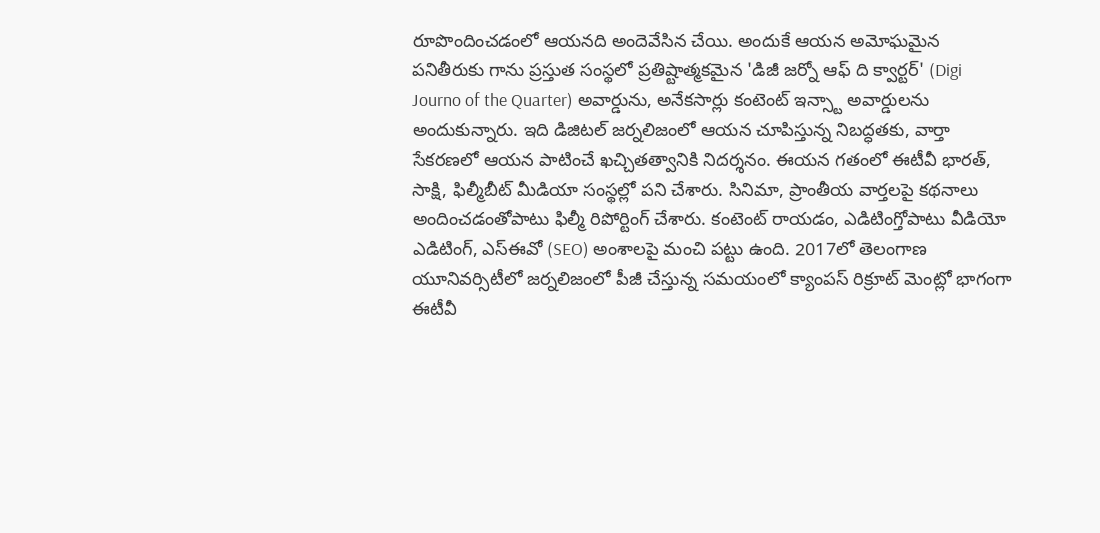రూపొందించడంలో ఆయనది అందెవేసిన చేయి. అందుకే ఆయన అమోఘమైన పనితీరుకు గాను ప్రస్తుత సంస్థలో ప్రతిష్టాత్మకమైన 'డిజీ జర్నో ఆఫ్ ది క్వార్టర్' (Digi Journo of the Quarter) అవార్డును, అనేకసార్లు కంటెంట్ ఇన్స్టా అవార్డులను అందుకున్నారు. ఇది డిజిటల్ జర్నలిజంలో ఆయన చూపిస్తున్న నిబద్ధతకు, వార్తా సేకరణలో ఆయన పాటించే ఖచ్చితత్వానికి నిదర్శనం. ఈయన గతంలో ఈటీవీ భారత్, సాక్షి, ఫిల్మీబీట్ మీడియా సంస్థల్లో పని చేశారు. సినిమా, ప్రాంతీయ వార్తలపై కథనాలు అందించడంతోపాటు ఫిల్మీ రిపోర్టింగ్ చేశారు. కంటెంట్ రాయడం, ఎడిటింగ్తోపాటు వీడియో ఎడిటింగ్, ఎస్ఈవో (SEO) అంశాలపై మంచి పట్టు ఉంది. 2017లో తెలంగాణ యూనివర్సిటీలో జర్నలిజంలో పీజీ చేస్తున్న సమయంలో క్యాంపస్ రిక్రూట్ మెంట్లో భాగంగా ఈటీవీ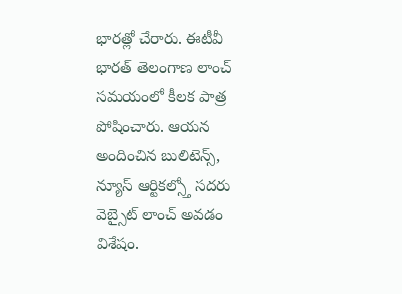భారత్లో చేరారు. ఈటీవీ భారత్ తెలంగాణ లాంచ్ సమయంలో కీలక పాత్ర పోషించారు. ఆయన అందించిన బులిటెన్స్, న్యూస్ ఆర్టికల్స్తో సదరు వెబ్సైట్ లాంచ్ అవడం విశేషం.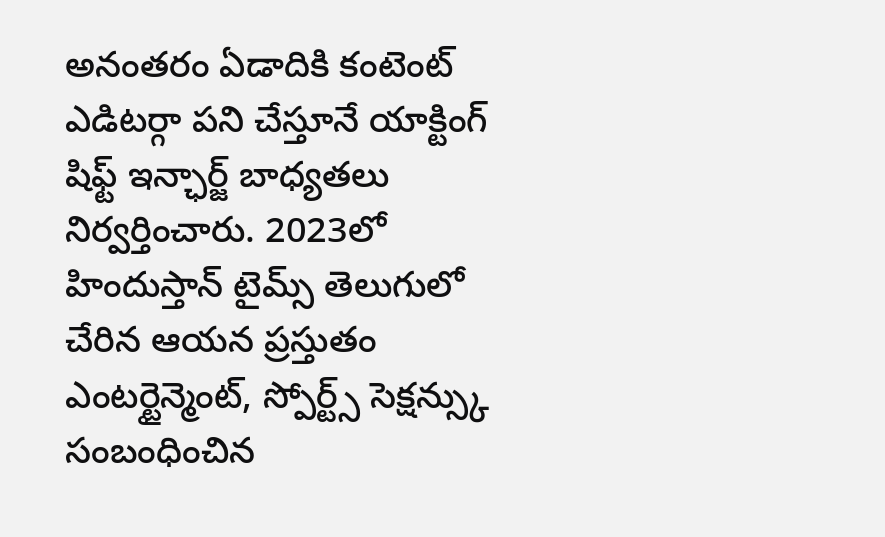అనంతరం ఏడాదికి కంటెంట్ ఎడిటర్గా పని చేస్తూనే యాక్టింగ్ షిఫ్ట్ ఇన్ఛార్జ్ బాధ్యతలు నిర్వర్తించారు. 2023లో హిందుస్తాన్ టైమ్స్ తెలుగులో చేరిన ఆయన ప్రస్తుతం ఎంటర్టైన్మెంట్, స్పోర్ట్స్ సెక్షన్స్కు సంబంధించిన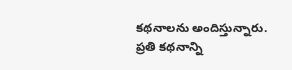కథనాలను అందిస్తున్నారు. ప్రతి కథనాన్ని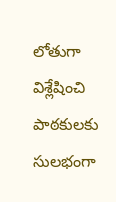లోతుగా విశ్లేషించి పాఠకులకు సులభంగా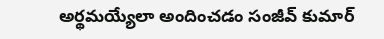అర్థమయ్యేలా అందించడం సంజీవ్ కుమార్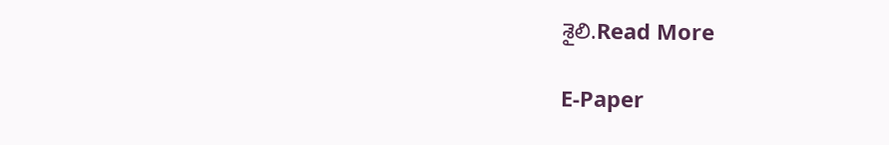శైలి.Read More

E-Paper